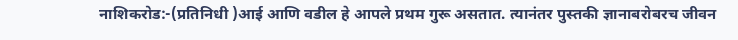नाशिकरोड:-(प्रतिनिधी )आई आणि वडील हे आपले प्रथम गुरू असतात. त्यानंतर पुस्तकी ज्ञानाबरोबरच जीवन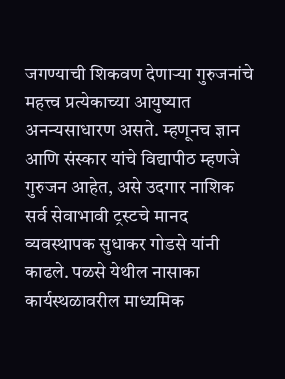जगण्याची शिकवण देणाऱ्या गुरुजनांचे महत्त्व प्रत्येकाच्या आयुष्यात अनन्यसाधारण असते. म्हणूनच ज्ञान आणि संस्कार यांचे विद्यापीठ म्हणजे गुरुजन आहेत, असे उदगार नाशिक सर्व सेवाभावी ट्रस्टचे मानद व्यवस्थापक सुधाकर गोडसे यांनी काढले. पळसे येथील नासाका कार्यस्थळावरील माध्यमिक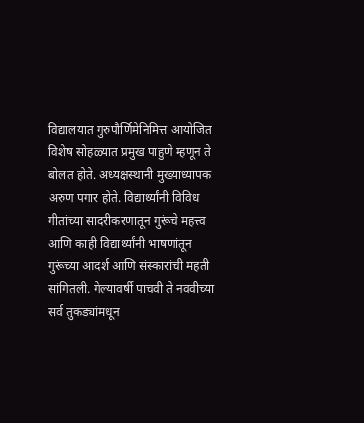विद्यालयात गुरुपौर्णिमेनिमित्त आयोजित विशेष सोहळ्यात प्रमुख पाहुणे म्हणून ते बोलत होते. अध्यक्षस्थानी मुख्याध्यापक अरुण पगार होते. विद्यार्थ्यांनी विविध गीतांच्या सादरीकरणातून गुरूंचे महत्त्व आणि काही विद्यार्थ्यांनी भाषणांतून गुरूंच्या आदर्श आणि संस्कारांची महती सांगितली. गेल्यावर्षी पाचवी ते नववीच्या सर्व तुकड्यांमधून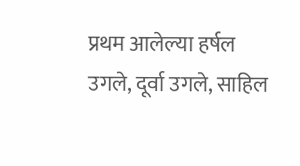प्रथम आलेल्या हर्षल उगले, दूर्वा उगले, साहिल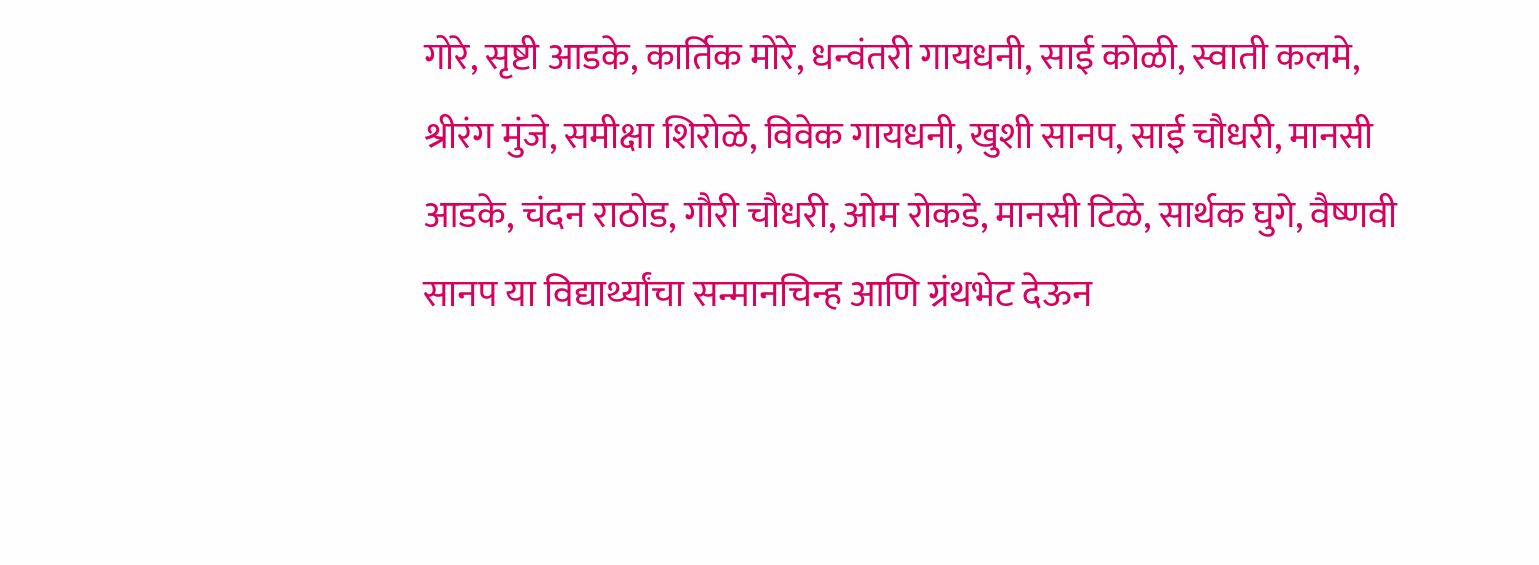गोरे, सृष्टी आडके, कार्तिक मोरे, धन्वंतरी गायधनी, साई कोळी, स्वाती कलमे, श्रीरंग मुंजे, समीक्षा शिरोळे, विवेक गायधनी, खुशी सानप, साई चौधरी, मानसी आडके, चंदन राठोड, गौरी चौधरी, ओम रोकडे, मानसी टिळे, सार्थक घुगे, वैष्णवी सानप या विद्यार्थ्यांचा सन्मानचिन्ह आणि ग्रंथभेट देऊन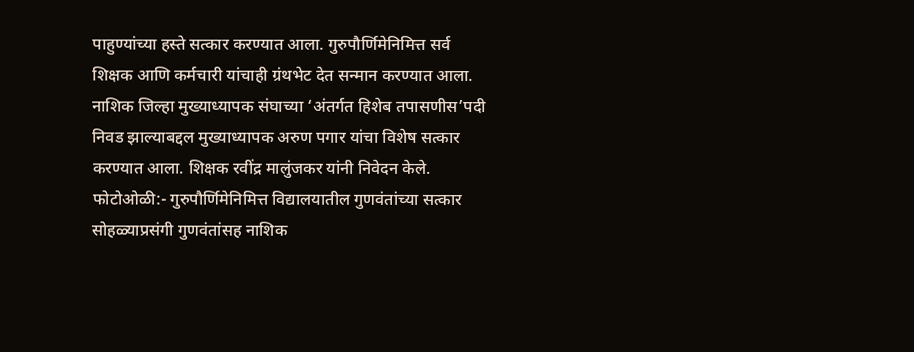पाहुण्यांच्या हस्ते सत्कार करण्यात आला. गुरुपौर्णिमेनिमित्त सर्व शिक्षक आणि कर्मचारी यांचाही ग्रंथभेट देत सन्मान करण्यात आला. नाशिक जिल्हा मुख्याध्यापक संघाच्या ‘अंतर्गत हिशेब तपासणीस’पदी निवड झाल्याबद्दल मुख्याध्यापक अरुण पगार यांचा विशेष सत्कार करण्यात आला. शिक्षक रवींद्र मालुंजकर यांनी निवेदन केले. फोटोओळी:- गुरुपौर्णिमेनिमित्त विद्यालयातील गुणवंतांच्या सत्कार सोहळ्याप्रसंगी गुणवंतांसह नाशिक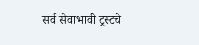सर्व सेवाभावी ट्रस्टचे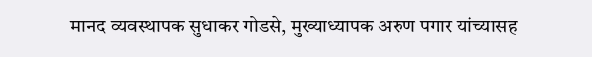मानद व्यवस्थापक सुधाकर गोडसे, मुख्याध्यापक अरुण पगार यांच्यासह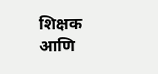शिक्षक आणि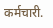कर्मचारी.